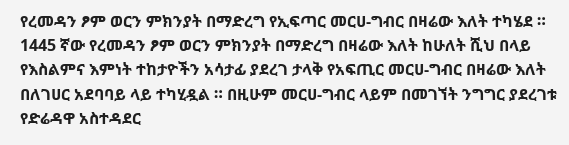የረመዳን ፆም ወርን ምክንያት በማድረግ የኢፍጣር መርሀ-ግብር በዛሬው እለት ተካሄደ ።
1445 ኛው የረመዳን ፆም ወርን ምክንያት በማድረግ በዛሬው እለት ከሁለት ሺህ በላይ የእስልምና እምነት ተከታዮችን አሳታፊ ያደረገ ታላቅ የአፍጢር መርሀ-ግብር በዛሬው እለት በለገሀር አደባባይ ላይ ተካሂዷል ። በዚሁም መርሀ-ግብር ላይም በመገኘት ንግግር ያደረገቱ የድሬዳዋ አስተዳደር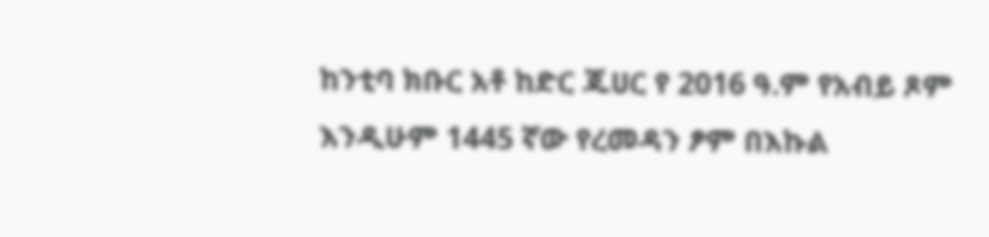ከንቲባ ክቡር አቶ ከድር ጁሀር የ 2016 ዓ.ም የአብይ ጾም እንዲሁም 1445 ኛው የረመዳን ፆም በእኩል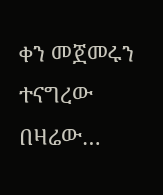ቀን መጀመሩን ተናግረው በዛሬው…